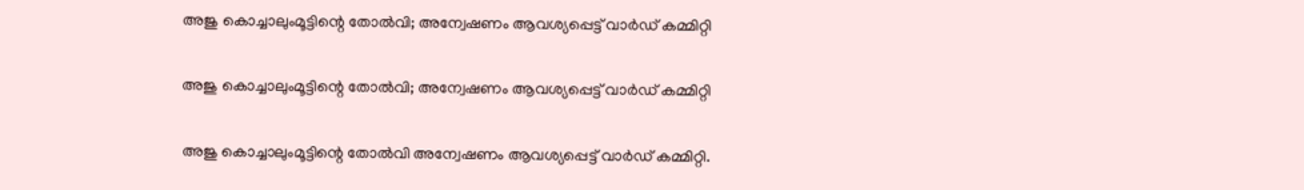അജു കൊച്ചാലുംമൂട്ടിന്റെ തോൽവി; അന്വേഷണം ആവശ്യപ്പെട്ട് വാർഡ് കമ്മിറ്റി

അജു കൊച്ചാലുംമൂട്ടിന്റെ തോൽവി; അന്വേഷണം ആവശ്യപ്പെട്ട് വാർഡ് കമ്മിറ്റി

അജു കൊച്ചാലുംമൂട്ടിന്റെ തോൽവി അന്വേഷണം ആവശ്യപ്പെട്ട് വാർഡ് കമ്മിറ്റി.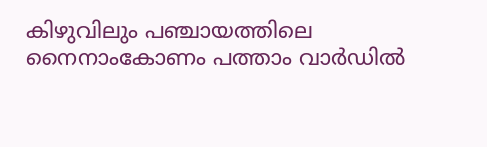കിഴുവിലും പഞ്ചായത്തിലെ നൈനാംകോണം പത്താം വാർഡിൽ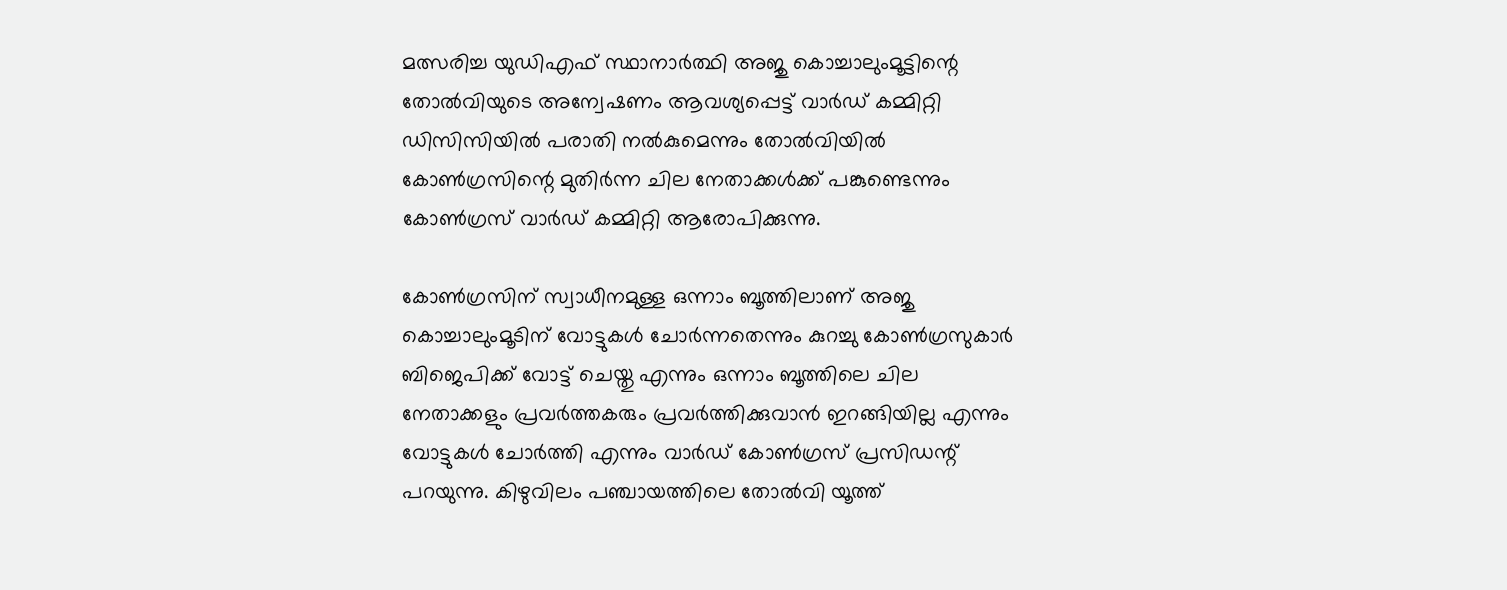മത്സരിച്ച യുഡിഎഫ് സ്ഥാനാർത്ഥി അജു കൊച്ചാലുംമൂട്ടിന്റെ തോൽവിയുടെ അന്വേഷണം ആവശ്യപ്പെട്ട് വാർഡ് കമ്മിറ്റി ഡിസിസിയിൽ പരാതി നൽകുമെന്നും തോൽവിയിൽ കോൺഗ്രസിന്റെ മുതിർന്ന ചില നേതാക്കൾക്ക് പങ്കുണ്ടെന്നും കോൺഗ്രസ് വാർഡ് കമ്മിറ്റി ആരോപിക്കുന്നു.

കോൺഗ്രസിന് സ്വാധീനമുള്ള ഒന്നാം ബൂത്തിലാണ് അജു കൊച്ചാലുംമൂടിന് വോട്ടുകൾ ചോർന്നതെന്നും കുറച്ചു കോൺഗ്രസുകാർ ബിജെപിക്ക് വോട്ട് ചെയ്തു എന്നും ഒന്നാം ബൂത്തിലെ ചില നേതാക്കളും പ്രവർത്തകരും പ്രവർത്തിക്കുവാൻ ഇറങ്ങിയില്ല എന്നും വോട്ടുകൾ ചോർത്തി എന്നും വാർഡ് കോൺഗ്രസ് പ്രസിഡന്റ് പറയുന്നു. കിഴുവിലം പഞ്ചായത്തിലെ തോൽവി യൂത്ത്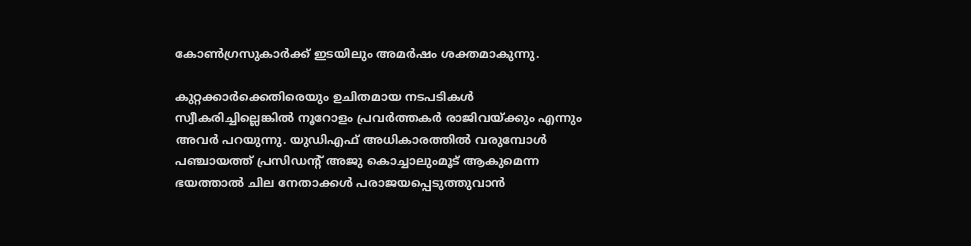കോൺഗ്രസുകാർക്ക് ഇടയിലും അമർഷം ശക്തമാകുന്നു.

കുറ്റക്കാർക്കെതിരെയും ഉചിതമായ നടപടികൾ സ്വീകരിച്ചില്ലെങ്കിൽ നൂറോളം പ്രവർത്തകർ രാജിവയ്ക്കും എന്നും അവർ പറയുന്നു. യുഡിഎഫ് അധികാരത്തിൽ വരുമ്പോൾ പഞ്ചായത്ത് പ്രസിഡന്റ് അജു കൊച്ചാലുംമൂട് ആകുമെന്ന ഭയത്താൽ ചില നേതാക്കൾ പരാജയപ്പെടുത്തുവാൻ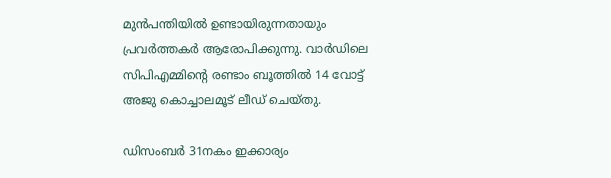മുൻപന്തിയിൽ ഉണ്ടായിരുന്നതായും പ്രവർത്തകർ ആരോപിക്കുന്നു. വാർഡിലെ സിപിഎമ്മിന്റെ രണ്ടാം ബൂത്തിൽ 14 വോട്ട് അജു കൊച്ചാലമൂട് ലീഡ് ചെയ്തു.

ഡിസംബർ 31നകം ഇക്കാര്യം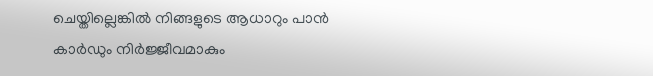ചെയ്തില്ലെങ്കിൽ നിങ്ങളുടെ ആധാറും പാൻ കാർഡും നിർജ്ജീവമാകും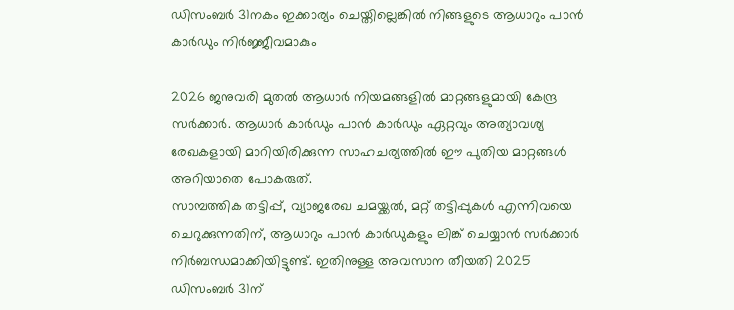ഡിസംബർ 31നകം ഇക്കാര്യം ചെയ്തില്ലെങ്കിൽ നിങ്ങളുടെ ആധാറും പാൻ കാർഡും നിർജ്ജീവമാകും

2026 ജനുവരി മുതൽ ആധാർ നിയമങ്ങളിൽ മാറ്റങ്ങളുമായി കേന്ദ്ര സർക്കാർ. ആധാർ കാർഡും പാൻ കാർഡും ഏറ്റവും അത്യാവശ്യ രേഖകളായി മാറിയിരിക്കുന്ന സാഹചര്യത്തിൽ ഈ പുതിയ മാറ്റങ്ങൾ അറിയാതെ പോകരുത്.
സാമ്പത്തിക തട്ടിപ്പ്, വ്യാജരേഖ ചമയ്ക്കൽ, മറ്റ് തട്ടിപ്പുകൾ എന്നിവയെ ചെറുക്കുന്നതിന്, ആധാറും പാൻ കാർഡുകളും ലിങ്ക് ചെയ്യാൻ സർക്കാർ നിർബന്ധമാക്കിയിട്ടുണ്ട്. ഇതിനുള്ള അവസാന തീയതി 2025 ഡിസംബർ 31ന്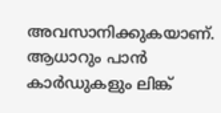അവസാനിക്കുകയാണ്. ആധാറും പാൻ കാർഡുകളും ലിങ്ക്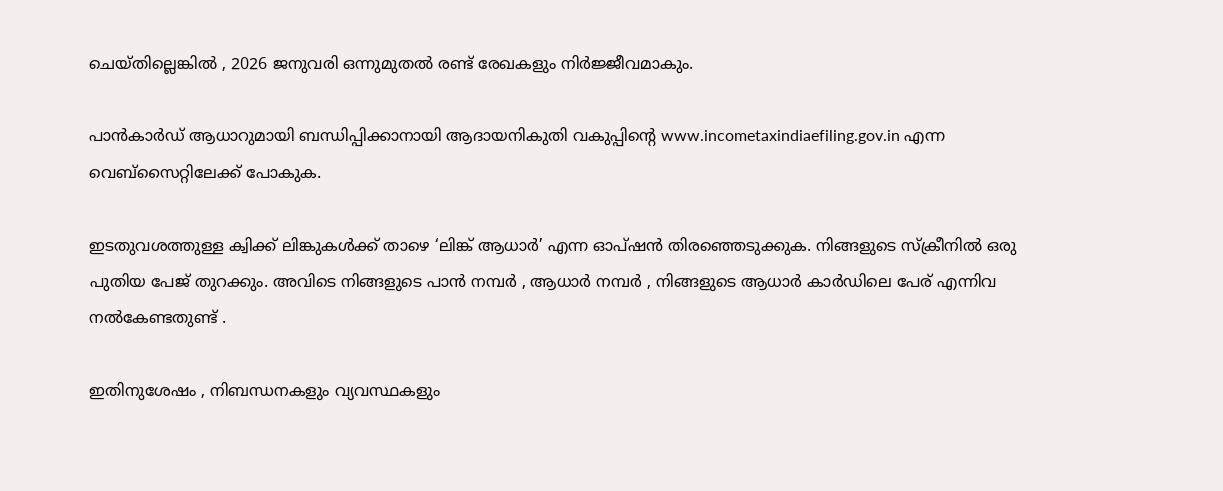ചെയ്തില്ലെങ്കിൽ , 2026 ജനുവരി ഒന്നുമുതൽ രണ്ട് രേഖകളും നിർജ്ജീവമാകും.

പാൻകാർഡ് ആധാറുമായി ബന്ധിപ്പിക്കാനായി ആദായനികുതി വകുപ്പിന്റെ www.incometaxindiaefiling.gov.in എന്ന വെബ്‌സൈറ്റിലേക്ക് പോകുക.

ഇടതുവശത്തുള്ള ക്വിക്ക് ലിങ്കുകൾക്ക് താഴെ ‘ലിങ്ക് ആധാർ’ എന്ന ഓപ്ഷൻ തിരഞ്ഞെടുക്കുക. നിങ്ങളുടെ സ്ക്രീനിൽ ഒരു പുതിയ പേജ് തുറക്കും. അവിടെ നിങ്ങളുടെ പാൻ നമ്പർ , ആധാർ നമ്പർ , നിങ്ങളുടെ ആധാർ കാർഡിലെ പേര് എന്നിവ നൽകേണ്ടതുണ്ട് .

ഇതിനുശേഷം , നിബന്ധനകളും വ്യവസ്ഥകളും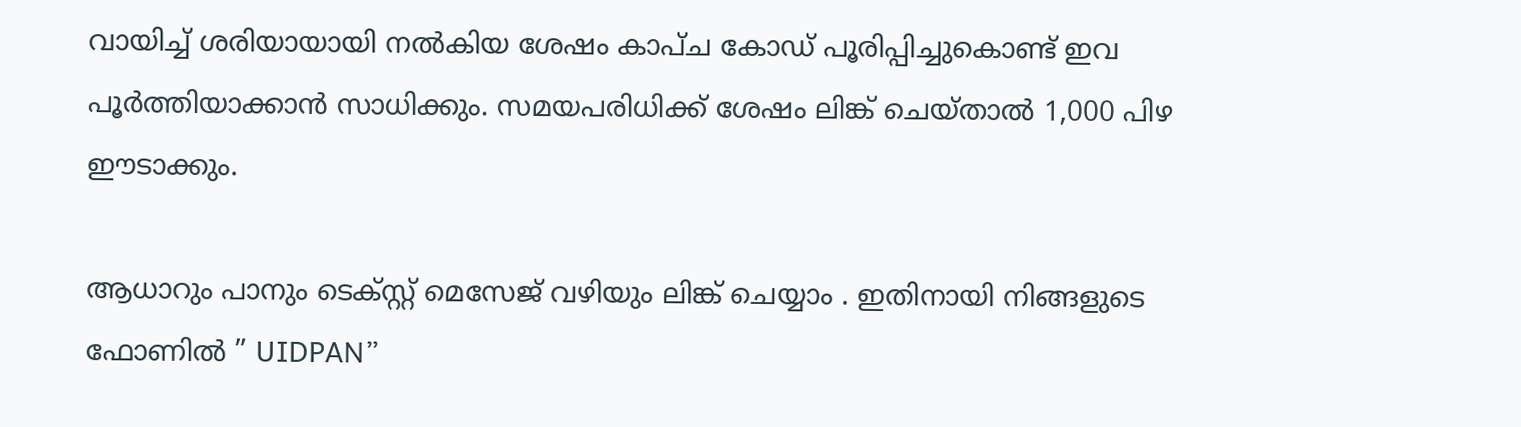വായിച്ച് ശരിയായായി നൽകിയ ശേഷം കാപ്ച കോഡ് പൂരിപ്പിച്ചുകൊണ്ട് ഇവ പൂർ‌ത്തിയാക്കാൻ സാധിക്കും. സമയപരിധിക്ക് ശേഷം ലിങ്ക് ചെയ്താൽ 1,000 പിഴ ഈടാക്കും.

ആധാറും പാനും ടെക്സ്റ്റ് മെസേജ് വഴിയും ലിങ്ക് ചെയ്യാം . ഇതിനായി നിങ്ങളുടെ ഫോണിൽ ” UIDPAN”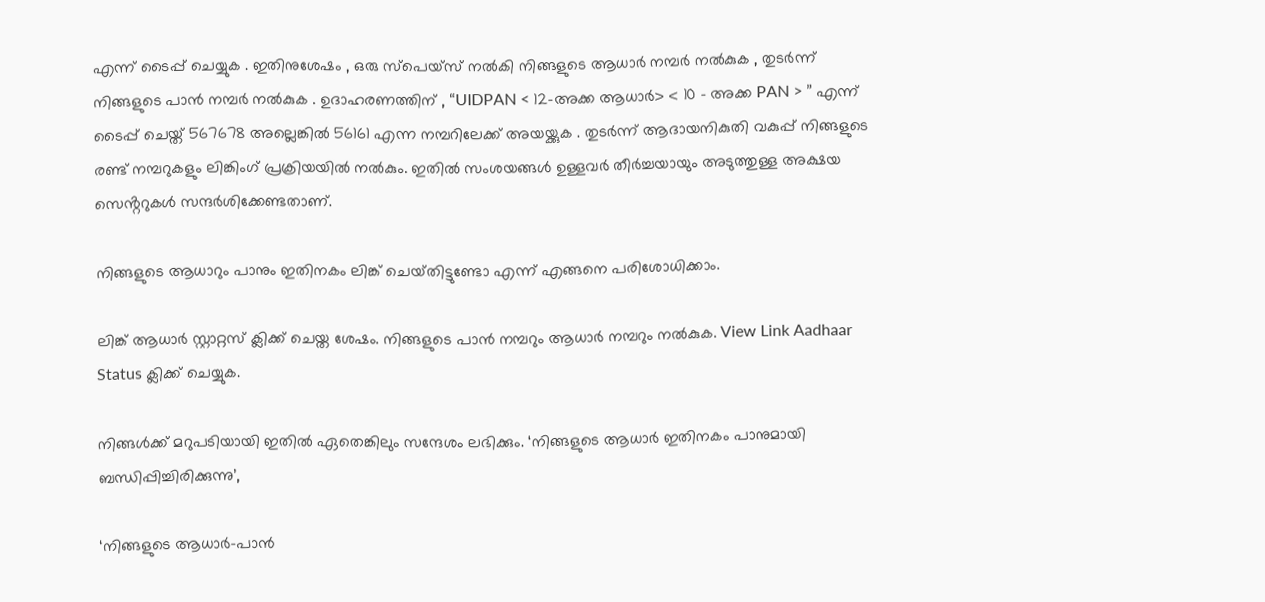എന്ന് ടൈപ്പ് ചെയ്യുക . ഇതിനുശേഷം , ഒരു സ്പെയ്സ് നൽകി നിങ്ങളുടെ ആധാർ നമ്പർ നൽകുക , തുടർന്ന് നിങ്ങളുടെ പാൻ നമ്പർ നൽകുക . ഉദാഹരണത്തിന് , “UIDPAN < 12-അക്ക ആധാർ> < 10 – അക്ക PAN > ” എന്ന് ടൈപ്പ് ചെയ്ത് 567678 അല്ലെങ്കിൽ 56161 എന്ന നമ്പറിലേക്ക് അയയ്ക്കുക . തുടർന്ന് ആദായനികുതി വകുപ്പ് നിങ്ങളുടെ രണ്ട് നമ്പറുകളും ലിങ്കിംഗ് പ്രക്രിയയിൽ നൽകും. ഇതിൽ സംശയങ്ങൾ ഉള്ളവർ തീർച്ചയായും അടുത്തുള്ള അക്ഷയ സെൻ്ററുകൾ സന്ദർശിക്കേണ്ടതാണ്.

നിങ്ങളുടെ ആധാറും പാനും ഇതിനകം ലിങ്ക് ചെയ്‌തിട്ടുണ്ടോ എന്ന് എങ്ങനെ പരിശോധിക്കാം.

ലിങ്ക് ആധാർ സ്റ്റാറ്റസ് ക്ലിക്ക് ചെയ്ത ശേഷം. നിങ്ങളുടെ പാൻ നമ്പറും ആധാർ നമ്പറും നൽകുക. View Link Aadhaar Status ക്ലിക്ക് ചെയ്യുക.

നിങ്ങൾക്ക് മറുപടിയായി ഇതിൽ ഏതെങ്കിലും സന്ദേശം ലഭിക്കും. ‘നിങ്ങളുടെ ആധാർ ഇതിനകം പാനുമായി ബന്ധിപ്പിച്ചിരിക്കുന്നു’,

‘നിങ്ങളുടെ ആധാർ-പാൻ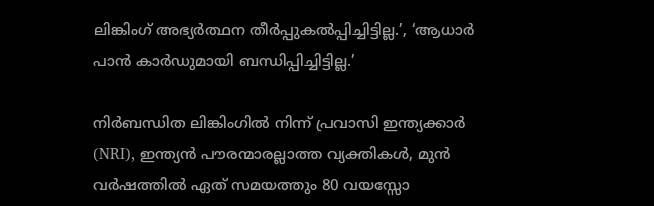ലിങ്കിംഗ് അഭ്യർത്ഥന തീർപ്പുകൽപ്പിച്ചിട്ടില്ല.’, ‘ആധാർ പാൻ കാർഡുമായി ബന്ധിപ്പിച്ചിട്ടില്ല.’

നിർബന്ധിത ലിങ്കിംഗിൽ നിന്ന് പ്രവാസി ഇന്ത്യക്കാർ (NRI), ഇന്ത്യൻ പൗരന്മാരല്ലാത്ത വ്യക്തികൾ, മുൻ വർഷത്തിൽ ഏത് സമയത്തും 80 വയസ്സോ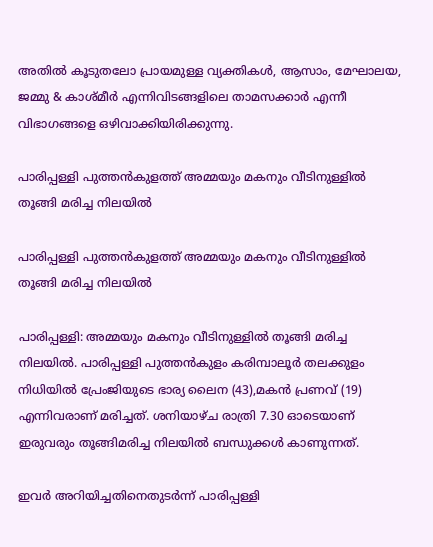അതിൽ കൂടുതലോ പ്രായമുള്ള വ്യക്തികൾ, ആസാം, മേഘാലയ, ജമ്മു & കാശ്മീർ എന്നിവിടങ്ങളിലെ താമസക്കാർ എന്നീ വിഭാഗങ്ങളെ ഒഴിവാക്കിയിരിക്കുന്നു.

പാരിപ്പള്ളി പുത്തൻകുളത്ത് അമ്മയും മകനും വീടിനുള്ളിൽ തൂങ്ങി മരിച്ച നിലയിൽ

പാരിപ്പള്ളി പുത്തൻകുളത്ത് അമ്മയും മകനും വീടിനുള്ളിൽ തൂങ്ങി മരിച്ച നിലയിൽ

പാരിപ്പള്ളി: അമ്മയും മകനും വീടിനുള്ളിൽ തൂങ്ങി മരിച്ച നിലയിൽ. പാരിപ്പള്ളി പുത്തൻകുളം കരിമ്പാലൂർ തലക്കുളം നിധിയിൽ പ്രേംജിയുടെ ഭാര്യ ലൈന (43),മകൻ പ്രണവ് (19) എന്നിവരാണ് മരിച്ചത്. ശനിയാഴ്ച രാത്രി 7.30 ഓടെയാണ് ഇരുവരും തൂങ്ങിമരിച്ച നിലയിൽ ബന്ധുക്കൾ കാണുന്നത്.

ഇവർ അറിയിച്ചതിനെതുടർന്ന് പാരിപ്പള്ളി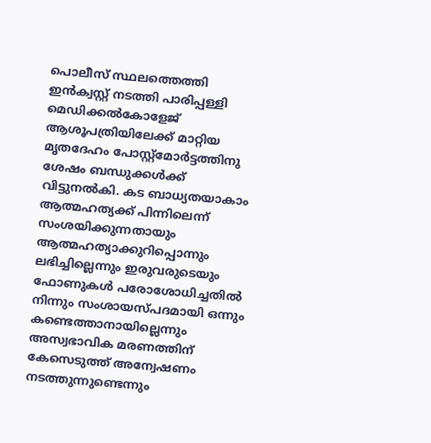പൊലീസ് സ്ഥലത്തെത്തി ഇൻക്വസ്റ്റ് നടത്തി പാരിപ്പള്ളി മെഡിക്കൽകോളേജ് ആശൂപത്രിയിലേക്ക് മാറ്റിയ മൃതദേഹം പോസ്റ്റ്മോർട്ടത്തിനു ശേഷം ബന്ധുക്കൾക്ക് വിട്ടുനൽകി. കട ബാധ്യതയാകാം ആത്മഹത്യക്ക് പിന്നിലെന്ന് സംശയിക്കുന്നതായും ആത്മഹത്യാക്കുറിപ്പൊന്നും ലഭിച്ചില്ലെന്നും ഇരുവരുടെയും ഫോണുകൾ പരോശോധിച്ചതിൽ നിന്നും സംശായസ്പദമായി ഒന്നും കണ്ടെത്താനായില്ലെന്നും അസ്വഭാവിക മരണത്തിന് കേസെടുത്ത് അന്വേഷണം നടത്തുന്നുണ്ടെന്നും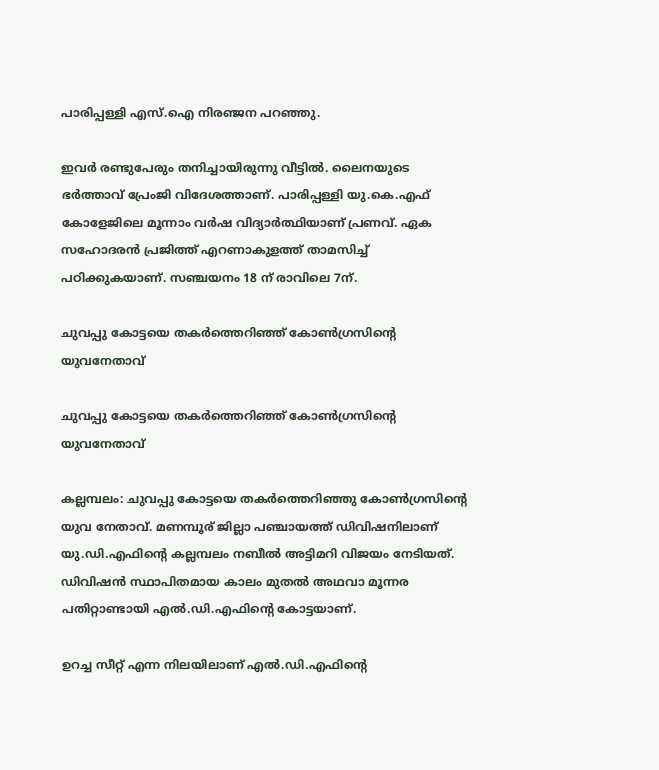പാരിപ്പള്ളി എസ്.ഐ നിരഞ്ജന പറഞ്ഞു.

ഇവർ രണ്ടുപേരും തനിച്ചായിരുന്നു വീട്ടിൽ. ലൈനയുടെ ഭർത്താവ് പ്രേംജി വിദേശത്താണ്. പാരിപ്പള്ളി യു.കെ.എഫ് കോളേജിലെ മൂന്നാം വർഷ വിദ്യാർത്ഥിയാണ് പ്രണവ്. ഏക സഹോദരൻ പ്രജിത്ത് എറണാകുളത്ത് താമസിച്ച് പഠിക്കുകയാണ്. സഞ്ചയനം 18 ന് രാവിലെ 7ന്.

ചുവപ്പു കോട്ടയെ തകർത്തെറിഞ്ഞ് കോൺഗ്രസിന്റെ യുവനേതാവ്

ചുവപ്പു കോട്ടയെ തകർത്തെറിഞ്ഞ് കോൺഗ്രസിന്റെ യുവനേതാവ്

കല്ലമ്പലം: ചുവപ്പു കോട്ടയെ തകർത്തെറിഞ്ഞു കോൺഗ്രസിന്റെ യുവ നേതാവ്. മണമ്പൂര് ജില്ലാ പഞ്ചായത്ത് ഡിവിഷനിലാണ് യു.ഡി.എഫിന്റെ കല്ലമ്പലം നബീൽ അട്ടിമറി വിജയം നേടിയത്. ഡിവിഷൻ സ്ഥാപിതമായ കാലം മുതൽ അഥവാ മൂന്നര പതിറ്റാണ്ടായി എൽ.ഡി.എഫിന്റെ കോട്ടയാണ്.

ഉറച്ച സീറ്റ് എന്ന നിലയിലാണ് എൽ.ഡി.എഫിന്റെ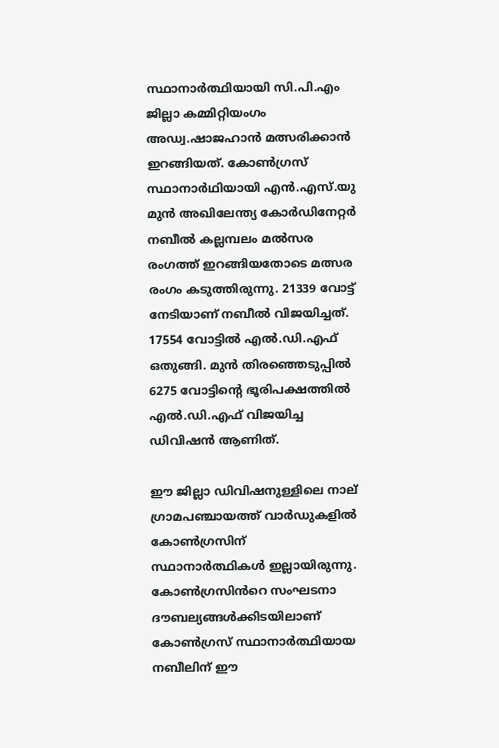സ്ഥാനാർത്ഥിയായി സി.പി.എം ജില്ലാ കമ്മിറ്റിയംഗം അഡ്വ.ഷാജഹാൻ മത്സരിക്കാൻ ഇറങ്ങിയത്. കോൺഗ്രസ് സ്ഥാനാർഥിയായി എൻ.എസ്.യു മുൻ അഖിലേന്ത്യ കോർഡിനേറ്റർ നബീൽ കല്ലമ്പലം മൽസര രംഗത്ത് ഇറങ്ങിയതോടെ മത്സര രംഗം കടുത്തിരുന്നു. 21339 വോട്ട് നേടിയാണ് നബീൽ വിജയിച്ചത്. 17554 വോട്ടിൽ എൽ.ഡി.എഫ് ഒതുങ്ങി. മുൻ തിരഞ്ഞെടുപ്പിൽ 6275 വോട്ടിന്റെ ഭൂരിപക്ഷത്തിൽ എൽ.ഡി.എഫ് വിജയിച്ച ഡിവിഷൻ ആണിത്.

ഈ ജില്ലാ ഡിവിഷനുള്ളിലെ നാല് ഗ്രാമപഞ്ചായത്ത് വാർഡുകളിൽ കോൺഗ്രസിന് സ്ഥാനാർത്ഥികൾ ഇല്ലായിരുന്നു. കോൺഗ്രസിൻറെ സംഘടനാ ദൗബല്യങ്ങൾക്കിടയിലാണ് കോൺഗ്രസ് സ്ഥാനാർത്ഥിയായ നബീലിന് ഈ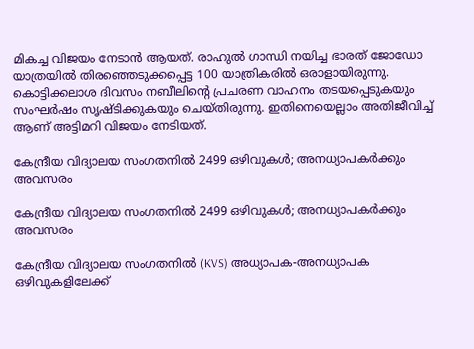മികച്ച വിജയം നേടാൻ ആയത്. രാഹുൽ ഗാന്ധി നയിച്ച ഭാരത് ജോഡോ യാത്രയിൽ തിരഞ്ഞെടുക്കപ്പെട്ട 100 യാത്രികരിൽ ഒരാളായിരുന്നു. കൊട്ടിക്കലാശ ദിവസം നബീലിന്റെ പ്രചരണ വാഹനം തടയപ്പെടുകയും സംഘർഷം സൃഷ്ടിക്കുകയും ചെയ്തിരുന്നു. ഇതിനെയെല്ലാം അതിജീവിച്ച് ആണ് അട്ടിമറി വിജയം നേടിയത്.

കേന്ദ്രീയ വിദ്യാലയ സംഗതനിൽ 2499 ഒഴിവുകൾ; അനധ്യാപകർക്കും അവസരം

കേന്ദ്രീയ വിദ്യാലയ സംഗതനിൽ 2499 ഒഴിവുകൾ; അനധ്യാപകർക്കും അവസരം

കേന്ദ്രീയ വിദ്യാലയ സംഗതനിൽ (KVS) അധ്യാപക-അനധ്യാപക ഒഴിവുകളിലേക്ക്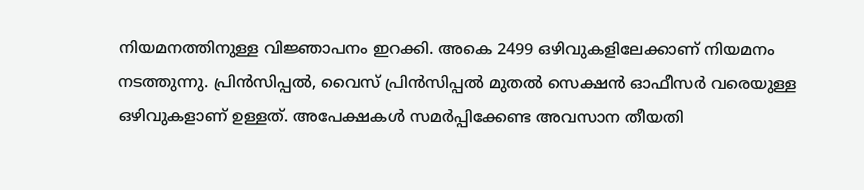നിയമനത്തിനുള്ള വിജ്ഞാപനം ഇറക്കി. അകെ 2499 ഒഴിവുകളിലേക്കാണ് നിയമനം നടത്തുന്നു. പ്രിൻസിപ്പൽ, വൈസ് പ്രിൻസിപ്പൽ മുതൽ സെക്ഷൻ ഓഫീസർ വരെയുള്ള ഒഴിവുകളാണ് ഉള്ളത്. അപേക്ഷകൾ സമർപ്പിക്കേണ്ട അവസാന തീയതി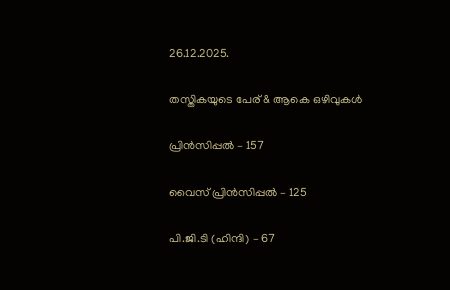26.12.2025.

തസ്തികയുടെ പേര് & ആകെ ഒഴിവുകൾ

പ്രിൻസിപ്പൽ – 157

വൈസ് പ്രിൻസിപ്പൽ – 125

പി.ജി.ടി (ഹിന്ദി) – 67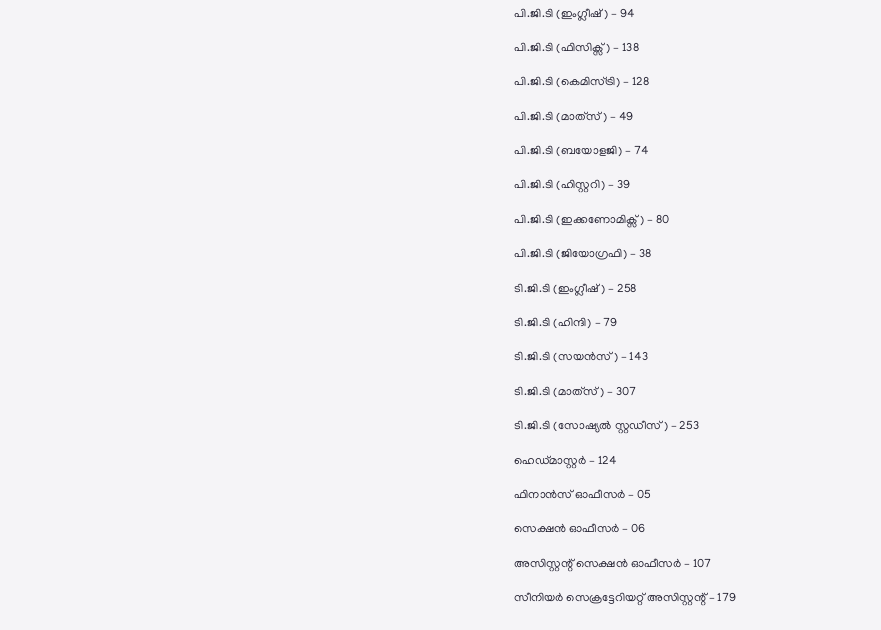പി.ജി.ടി (ഇംഗ്ലീഷ്) – 94

പി.ജി.ടി (ഫിസിക്സ്) – 138

പി.ജി.ടി (കെമിസ്ട്രി) – 128

പി.ജി.ടി (മാത്‍സ്) – 49

പി.ജി.ടി (ബയോളജി) – 74

പി.ജി.ടി (ഹിസ്റ്ററി) – 39

പി.ജി.ടി (ഇക്കണോമിക്സ്) – 80

പി.ജി.ടി (ജിയോഗ്രഫി) – 38

ടി.ജി.ടി (ഇംഗ്ലീഷ്) – 258

ടി.ജി.ടി (ഹിന്ദി) – 79

ടി.ജി.ടി (സയൻസ്) – 143

ടി.ജി.ടി (മാത്‍സ്) – 307

ടി.ജി.ടി (സോഷ്യൽ സ്റ്റഡീസ്) – 253

ഹെഡ്മാസ്റ്റർ – 124

ഫിനാൻസ് ഓഫീസർ – 05

സെക്ഷൻ ഓഫീസർ – 06

അസിസ്റ്റന്റ് സെക്ഷൻ ഓഫീസർ – 107

സീനിയർ സെക്രട്ടേറിയറ്റ് അസിസ്റ്റന്റ് – 179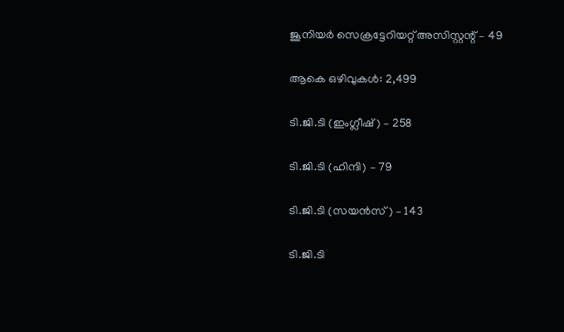ജൂനിയർ സെക്രട്ടേറിയറ്റ് അസിസ്റ്റന്റ് – 49

ആകെ ഒഴിവുകൾ: 2,499

ടി.ജി.ടി (ഇംഗ്ലീഷ്) – 258

ടി.ജി.ടി (ഹിന്ദി) – 79

ടി.ജി.ടി (സയൻസ്) – 143

ടി.ജി.ടി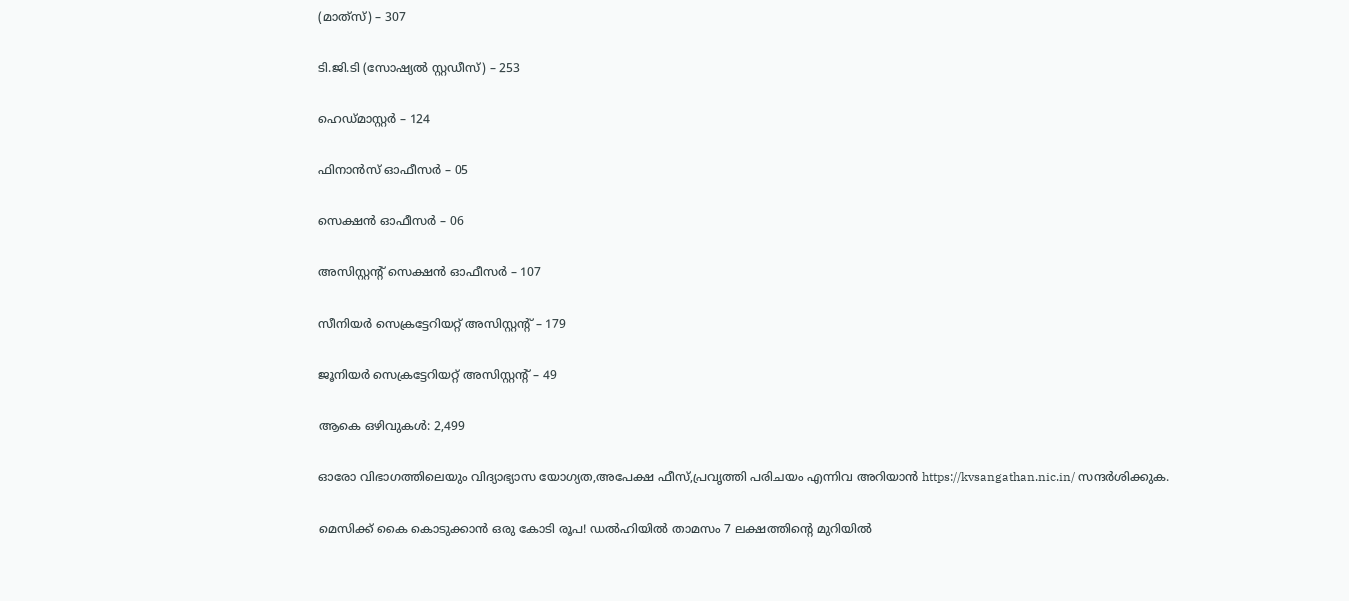(മാത്‍സ്) – 307

ടി.ജി.ടി (സോഷ്യൽ സ്റ്റഡീസ്) – 253

ഹെഡ്മാസ്റ്റർ – 124

ഫിനാൻസ് ഓഫീസർ – 05

സെക്ഷൻ ഓഫീസർ – 06

അസിസ്റ്റന്റ് സെക്ഷൻ ഓഫീസർ – 107

സീനിയർ സെക്രട്ടേറിയറ്റ് അസിസ്റ്റന്റ് – 179

ജൂനിയർ സെക്രട്ടേറിയറ്റ് അസിസ്റ്റന്റ് – 49

ആകെ ഒഴിവുകൾ: 2,499

ഓരോ വിഭാഗത്തിലെയും വിദ്യാഭ്യാസ യോഗ്യത,അപേക്ഷ ഫീസ്,പ്രവൃത്തി പരിചയം എന്നിവ അറിയാൻ https://kvsangathan.nic.in/ സന്ദർശിക്കുക.

മെസിക്ക് കൈ കൊടുക്കാൻ ഒരു കോടി രൂപ! ഡൽഹിയിൽ താമസം 7 ലക്ഷത്തിന്റെ മുറിയിൽ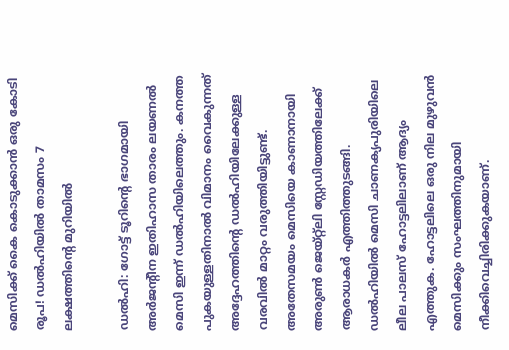മെസിക്ക് കൈ കൊടുക്കാൻ ഒരു കോടി രൂപ! ഡൽഹിയിൽ താമസം 7 ലക്ഷത്തിന്റെ മുറിയിൽ

ഡൽഹി: ഗോട്ട് ടൂറിന്റെ ഭാഗമായി അർജന്റീന ഇതിഹാസ താരം ലയണൽ മെസി ഇന്ന് ഡൽഹിയിലെത്തും. കനത്ത പുകയുള്ളതിനാൽ വിമാനം വൈകുന്നത് അദ്ദേഹത്തിന്റെ ഡൽഹിയിലേക്കുള്ള വരവിൽ മാറ്റം വരുത്തിയിട്ടുണ്ട്. അതേസമയം മെസിയെ കാണാനായി അരുൺ ജെയ്റ്റ്ലി സ്റ്റേഡിയത്തിലേക്ക് ആരാധകർ എത്തിത്തുടങ്ങി. ഡല്‍ഹിയിൽ മെസി ചാണക്യപുരിയിലെ ലീല പാലസ് ഹോട്ടലിലാണ് ആദ്യം എത്തുക. ഹോട്ടലിലെ ഒരു നില മുഴുവന്‍ മെസിക്കും സംഘത്തിനുമായി നീക്കിവെച്ചിരിക്കുകയാണ്.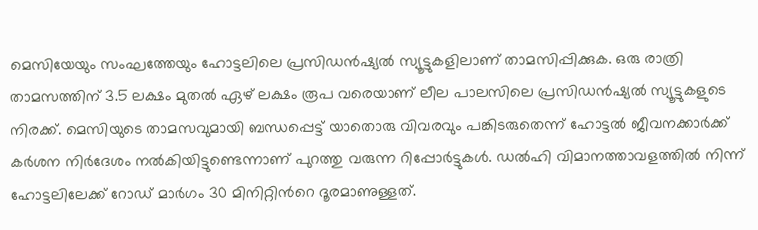മെസിയേയും സംഘത്തേയും ഹോട്ടലിലെ പ്രസിഡന്‍ഷ്യല്‍ സ്യൂട്ടുകളിലാണ് താമസിപ്പിക്കുക. ഒരു രാത്രി താമസത്തിന് 3.5 ലക്ഷം മുതല്‍ ഏഴ് ലക്ഷം രൂപ വരെയാണ് ലീല പാലസിലെ പ്രസിഡന്‍ഷ്യല്‍ സ്യൂട്ടുകളുടെ നിരക്ക്. മെസിയുടെ താമസവുമായി ബന്ധപ്പെട്ട് യാതൊരു വിവരവും പങ്കിടരുതെന്ന് ഹോട്ടല്‍ ജീവനക്കാര്‍ക്ക് കര്‍ശന നിര്‍ദേശം നല്‍കിയിട്ടുണ്ടെന്നാണ് പുറത്തു വരുന്ന റിപ്പോർട്ടുകൾ. ഡല്‍ഹി വിമാനത്താവളത്തില്‍ നിന്ന് ഹോട്ടലിലേക്ക് റോഡ് മാര്‍ഗം 30 മിനിറ്റിന്‍റെ ദൂരമാണുള്ളത്.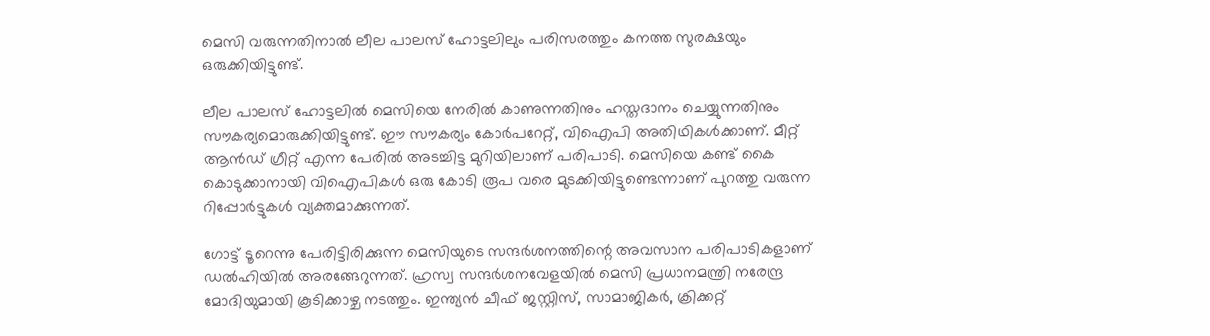മെസി വരുന്നതിനാല്‍ ലീല പാലസ് ഹോട്ടലിലും പരിസരത്തും കനത്ത സുരക്ഷയും ഒരുക്കിയിട്ടുണ്ട്.

ലീല പാലസ് ഹോട്ടലിൽ മെസിയെ നേരിൽ കാണുന്നതിനും ഹസ്തദാനം ചെയ്യുന്നതിനും സൗകര്യമൊരുക്കിയിട്ടുണ്ട്. ഈ സൗകര്യം കോർപറേറ്റ്, വിഐപി അതിഥികൾക്കാണ്. മീറ്റ് ആൻഡ് ഗ്രീറ്റ് എന്ന പേരിൽ അടച്ചിട്ട മുറിയിലാണ് പരിപാടി. മെസിയെ കണ്ട് കൈ കൊടുക്കാനായി വിഐപികൾ ഒരു കോടി രൂപ വരെ മുടക്കിയിട്ടുണ്ടെന്നാണ് പുറത്തു വരുന്ന റിപ്പോർട്ടുകൾ വ്യക്തമാക്കുന്നത്.

ഗോട്ട് ടൂറെന്നു പേരിട്ടിരിക്കുന്ന മെസിയുടെ സന്ദർശനത്തിന്റെ അവസാന പരിപാടികളാണ് ഡൽഹിയിൽ അരങ്ങേറുന്നത്. ഹ്രസ്വ സന്ദര്‍ശനവേളയില്‍ മെസി പ്രധാനമന്ത്രി നരേന്ദ്ര മോദിയുമായി കൂടിക്കാഴ്ച നടത്തും. ഇന്ത്യന്‍ ചീഫ് ജസ്റ്റിസ്, സാമാജികർ, ക്രിക്കറ്റ്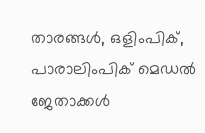താരങ്ങള്‍, ഒളിംപിക്, പാരാലിംപിക് മെഡല്‍ ജേതാക്കള്‍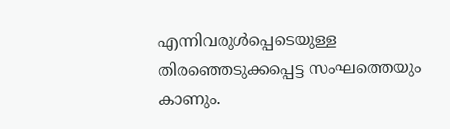എന്നിവരുള്‍പ്പെടെയുള്ള തിരഞ്ഞെടുക്കപ്പെട്ട സംഘത്തെയും കാണും.